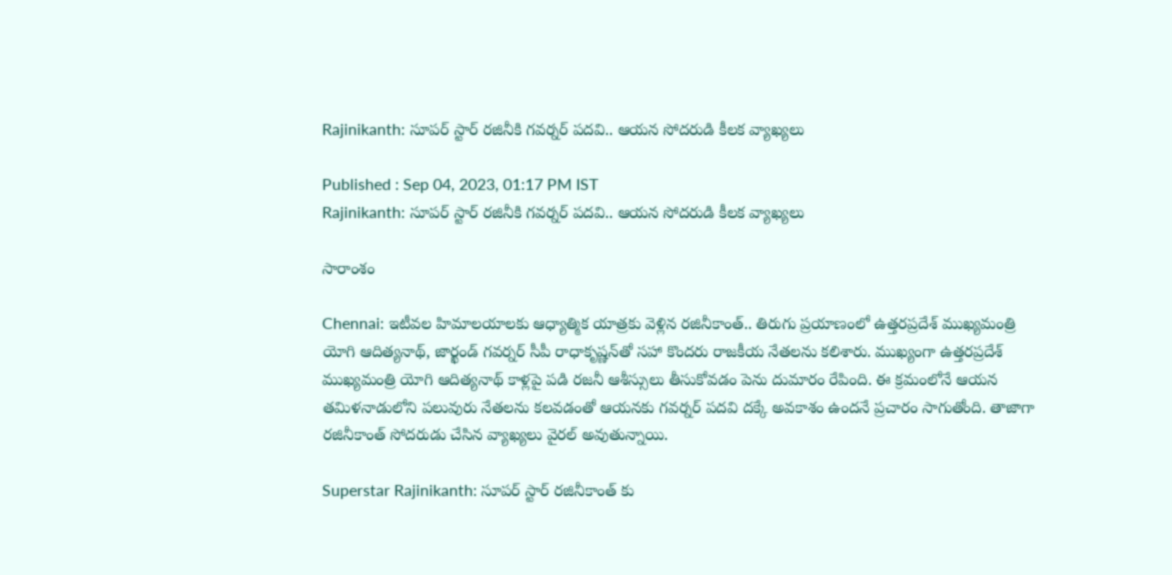Rajinikanth: సూప‌ర్ స్టార్ ర‌జినీకి గ‌వ‌ర్న‌ర్ ప‌దవి.. ఆయ‌న సోద‌రుడి కీల‌క వ్యాఖ్య‌లు

Published : Sep 04, 2023, 01:17 PM IST
Rajinikanth: సూప‌ర్ స్టార్ ర‌జినీకి గ‌వ‌ర్న‌ర్ ప‌దవి.. ఆయ‌న సోద‌రుడి కీల‌క వ్యాఖ్య‌లు

సారాంశం

Chennai: ఇటీవల హిమాలయాలకు ఆధ్యాత్మిక యాత్రకు వెళ్లిన రజినీకాంత్.. తిరుగు ప్రయాణంలో ఉత్తరప్రదేశ్ ముఖ్యమంత్రి యోగి ఆదిత్యనాథ్, జార్ఖండ్ గవర్నర్ సీపీ రాధాకృష్ణన్‌తో సహా కొందరు రాజకీయ నేతలను కలిశారు. ముఖ్యంగా ఉత్తరప్రదేశ్ ముఖ్యమంత్రి యోగి ఆదిత్యనాథ్ కాళ్లపై పడి రజనీ ఆశీస్సులు తీసుకోవడం పెను దుమారం రేపింది. ఈ క్ర‌మంలోనే ఆయ‌న త‌మిళ‌నాడులోని ప‌లువురు నేత‌ల‌ను క‌ల‌వ‌డంతో ఆయ‌న‌కు గవర్నర్ పదవి దక్కే అవకాశం ఉందనే ప్ర‌చారం సాగుతోంది. తాజాగా ర‌జినీకాంత్ సోదరుడు చేసిన వ్యాఖ్య‌లు వైర‌ల్ అవుతున్నాయి.

Superstar Rajinikanth: సూప‌ర్ స్టార్ ర‌జినీకాంత్ కు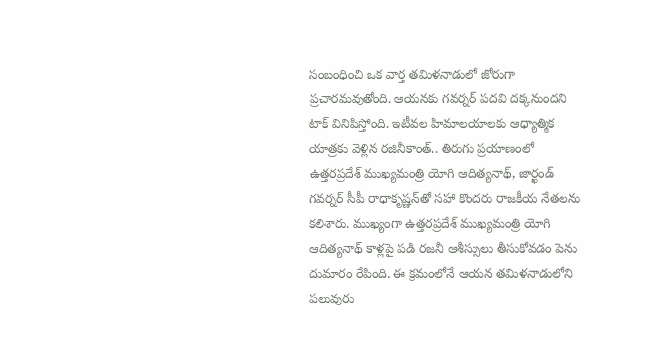సంబంధించి ఒక వార్త త‌మిళ‌నాడులో జోరుగా ప్ర‌చారమ‌వుతోంది. ఆయ‌న‌కు గ‌వ‌ర్న‌ర్ ప‌ద‌వి ద‌క్క‌నుంద‌ని టాక్ వినిపిస్తోంది. ఇటీవల హిమాలయాలకు ఆధ్యాత్మిక యాత్రకు వెళ్లిన రజినీకాంత్.. తిరుగు ప్రయాణంలో ఉత్తరప్రదేశ్ ముఖ్యమంత్రి యోగి ఆదిత్యనాథ్, జార్ఖండ్ గవర్నర్ సీపీ రాధాకృష్ణన్‌తో సహా కొందరు రాజకీయ నేతలను కలిశారు. ముఖ్యంగా ఉత్తరప్రదేశ్ ముఖ్యమంత్రి యోగి ఆదిత్యనాథ్ కాళ్లపై పడి రజనీ ఆశీస్సులు తీసుకోవడం పెను దుమారం రేపింది. ఈ క్ర‌మంలోనే ఆయ‌న త‌మిళ‌నాడులోని ప‌లువురు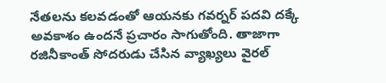నేత‌ల‌ను క‌ల‌వ‌డంతో ఆయ‌న‌కు గవర్నర్ పదవి దక్కే అవకాశం ఉందనే ప్ర‌చారం సాగుతోంది. తాజాగా ర‌జినీకాంత్ సోదరుడు చేసిన వ్యాఖ్య‌లు వైర‌ల్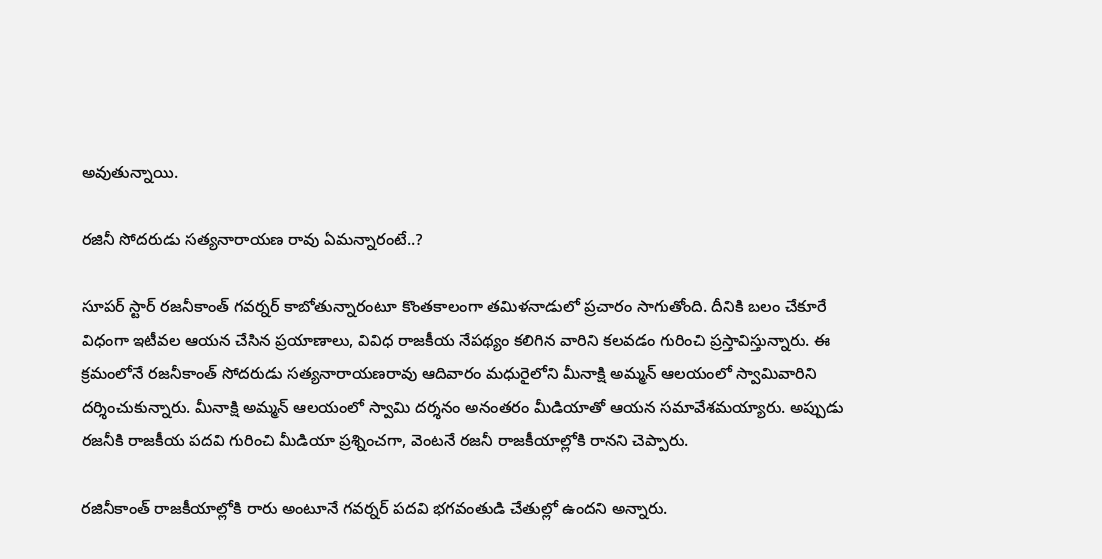అవుతున్నాయి.

ర‌జినీ సోద‌రుడు స‌త్య‌నారాయ‌ణ రావు ఏమ‌న్నారంటే..?

సూప‌ర్ స్టార్ రజనీకాంత్‌ గవర్నర్‌ కాబోతున్నారంటూ కొంతకాలంగా తమిళనాడులో ప్ర‌చారం సాగుతోంది. దీనికి బ‌లం చేకూరే విధంగా ఇటీవ‌ల ఆయ‌న చేసిన ప్ర‌యాణాలు, వివిధ రాజ‌కీయ నేప‌థ్యం క‌లిగిన వారిని క‌ల‌వ‌డం గురించి ప్ర‌స్తావిస్తున్నారు. ఈ క్ర‌మంలోనే రజనీకాంత్ సోదరుడు సత్యనారాయణరావు ఆదివారం మధురైలోని మీనాక్షి అమ్మన్ ఆలయంలో స్వామివారిని దర్శించుకున్నారు. మీనాక్షి అమ్మన్ ఆలయంలో స్వామి దర్శనం అనంతరం మీడియాతో ఆయ‌న‌ సమావేశమయ్యారు. అప్పుడు రజనీకి రాజకీయ పదవి గురించి మీడియా ప్ర‌శ్నించ‌గా, వెంటనే రజనీ రాజకీయాల్లోకి రానని చెప్పారు.

ర‌జినీకాంత్ రాజ‌కీయాల్లోకి రారు అంటూనే గవర్నర్‌ పదవి భగవంతుడి చేతుల్లో ఉందని అన్నారు.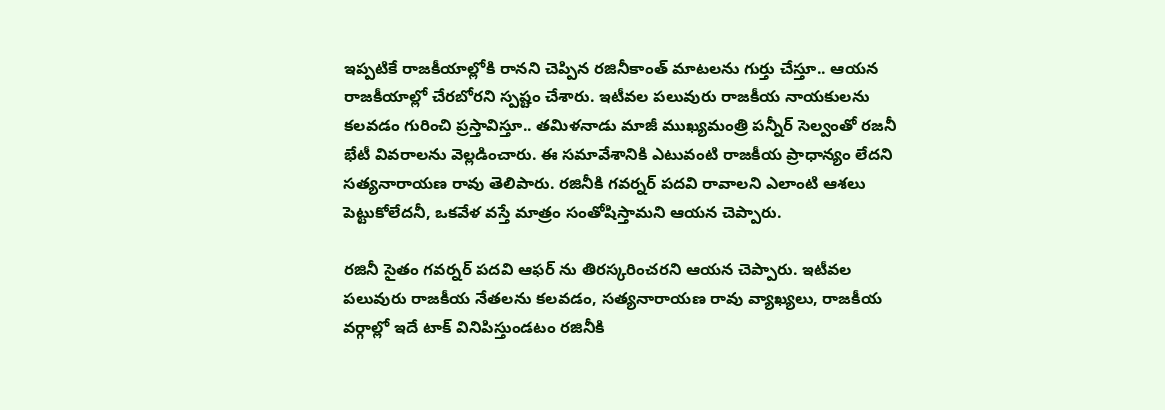ఇప్ప‌టికే రాజ‌కీయాల్లోకి రాన‌ని చెప్పిన ర‌జినీకాంత్ మాట‌ల‌ను గుర్తు చేస్తూ.. ఆయ‌న‌ రాజకీయాల్లో చేరబోరని స్పష్టం చేశారు. ఇటీవ‌ల ప‌లువురు రాజ‌కీయ నాయ‌కుల‌ను క‌ల‌వ‌డం గురించి ప్ర‌స్తావిస్తూ.. తమిళనాడు మాజీ ముఖ్యమంత్రి పన్నీర్‌ సెల్వంతో రజనీ భేటీ వివ‌రాల‌ను వెల్లడించారు. ఈ స‌మావేశానికి ఎటువంటి రాజకీయ ప్రాధాన్యం లేదని స‌త్య‌నారాయ‌ణ రావు తెలిపారు. ర‌జినీకి గవర్నర్‌ పదవి రావాలని ఎలాంటి ఆశలు పెట్టుకోలేదనీ, ఒకవేళ వస్తే మాత్రం సంతోషిస్తామని ఆయ‌న చెప్పారు.

ర‌జినీ సైతం గ‌వ‌ర్న‌ర్ ప‌ద‌వి ఆఫ‌ర్ ను తిర‌స్క‌రించ‌ర‌ని ఆయ‌న చెప్పారు. ఇటీవ‌ల ప‌లువురు రాజ‌కీయ నేత‌ల‌ను క‌ల‌వ‌డం, స‌త్య‌నారాయ‌ణ రావు వ్యాఖ్య‌లు, రాజ‌కీయ వ‌ర్గాల్లో ఇదే టాక్ వినిపిస్తుండ‌టం రజినీకి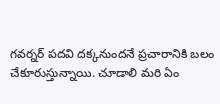గ‌వ‌ర్న‌ర్ ప‌ద‌వి ద‌క్క‌నుంద‌నే ప్ర‌చారానికి బ‌లం చేకూరుస్తున్నాయి. చూడాలి మ‌రి ఏం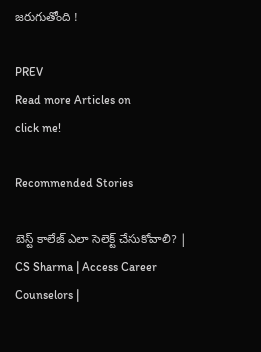జ‌రుగుతోంది !

PREV
Read more Articles on
click me!

Recommended Stories

బెస్ట్ కాలేజ్ ఎలా సెలెక్ట్ చేసుకోవాలి? | CS Sharma | Access Career Counselors |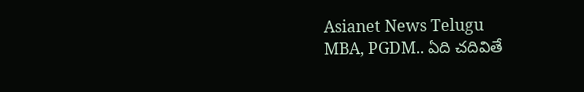Asianet News Telugu
MBA, PGDM.. ఏది చదివితే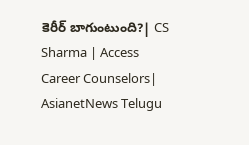కెరీర్ బాగుంటుంది?| CS Sharma | Access Career Counselors| AsianetNews Telugu